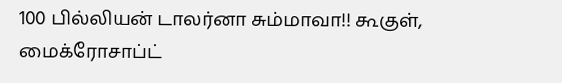100 பில்லியன் டாலர்னா சும்மாவா!! கூகுள், மைக்ரோசாப்ட்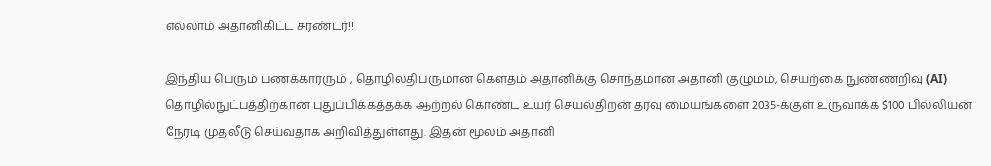எல்லாம் அதானிகிட்ட சரண்டர்!!

இந்திய பெரும் பணக்காரரும் , தொழிலதிபருமான கௌதம் அதானிக்கு சொந்தமான அதானி குழுமம், செயற்கை நுண்ணறிவு (AI) தொழில்நுட்பத்திற்கான புதுப்பிக்கத்தக்க ஆற்றல் கொண்ட உயர் செயல்திறன் தரவு மையங்களை 2035-க்குள் உருவாக்க $100 பில்லியன் நேரடி முதலீடு செய்வதாக அறிவித்துள்ளது. இதன் மூலம் அதானி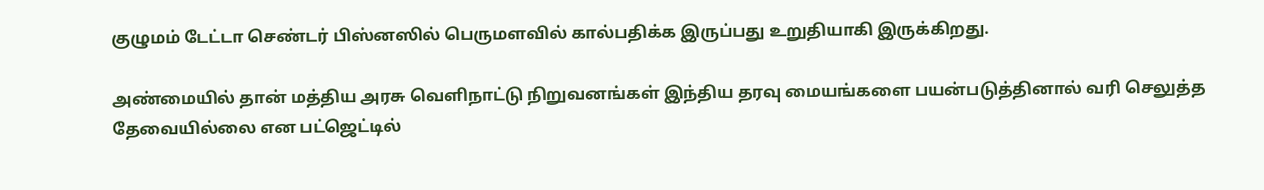குழுமம் டேட்டா செண்டர் பிஸ்னஸில் பெருமளவில் கால்பதிக்க இருப்பது உறுதியாகி இருக்கிறது.

அண்மையில் தான் மத்திய அரசு வெளிநாட்டு நிறுவனங்கள் இந்திய தரவு மையங்களை பயன்படுத்தினால் வரி செலுத்த தேவையில்லை என பட்ஜெட்டில்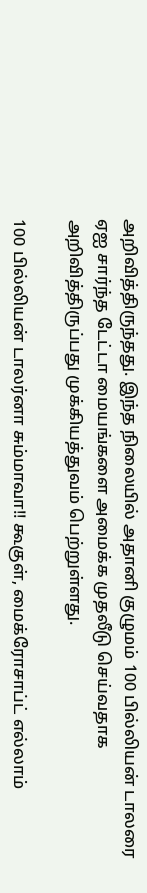அறிவித்திருந்தது. இந்த நிலையில் அதானி குழுமம் 100 பில்லியன் டாலரை ஏஐ சார்ந்த டேட்டா மையங்களை அமைக்க முதலீடு செய்வதாக அறிவித்திருப்பது முக்கியத்துவம் பெற்றுள்ளது.

100 பில்லியன் டாலர்னா சும்மாவா!! கூகுள், மைக்ரோசாப்ட் எல்லாம்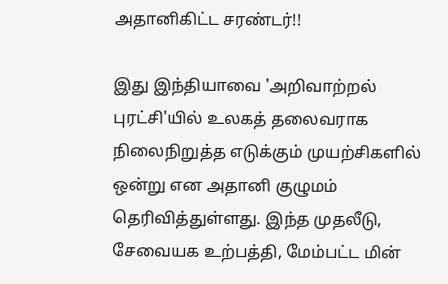அதானிகிட்ட சரண்டர்!!

இது இந்தியாவை 'அறிவாற்றல் புரட்சி'யில் உலகத் தலைவராக நிலைநிறுத்த எடுக்கும் முயற்சிகளில் ஒன்று என அதானி குழுமம் தெரிவித்துள்ளது. இந்த முதலீடு, சேவையக உற்பத்தி, மேம்பட்ட மின்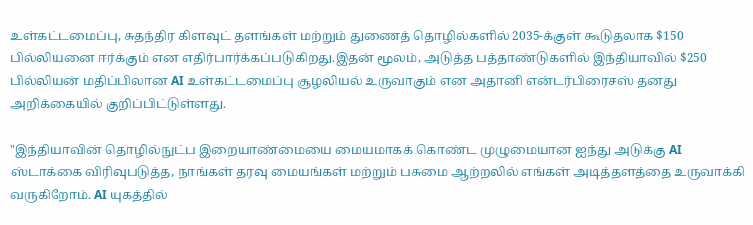உள்கட்டமைப்பு, சுதந்திர கிளவுட் தளங்கள் மற்றும் துணைத் தொழில்களில் 2035-க்குள் கூடுதலாக $150 பில்லியனை ஈர்க்கும் என எதிர்பார்க்கப்படுகிறது.இதன் மூலம், அடுத்த பத்தாண்டுகளில் இந்தியாவில் $250 பில்லியன் மதிப்பிலான AI உள்கட்டமைப்பு சூழலியல் உருவாகும் என அதானி என்டர்பிரைசஸ் தனது அறிக்கையில் குறிப்பிட்டுள்ளது.

"இந்தியாவின் தொழில்நுட்ப இறையாண்மையை மையமாகக் கொண்ட முழுமையான ஐந்து அடுக்கு AI ஸ்டாக்கை விரிவுபடுத்த, நாங்கள் தரவு மையங்கள் மற்றும் பசுமை ஆற்றலில் எங்கள் அடித்தளத்தை உருவாக்கி வருகிறோம். AI யுகத்தில்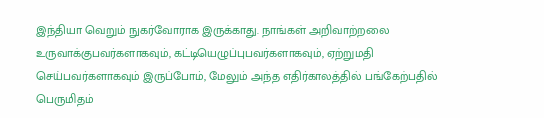இந்தியா வெறும் நுகர்வோராக இருக்காது. நாங்கள் அறிவாற்றலை உருவாக்குபவர்களாகவும், கட்டியெழுப்புபவர்களாகவும், ஏற்றுமதி செய்பவர்களாகவும் இருப்போம், மேலும் அந்த எதிர்காலத்தில் பங்கேற்பதில் பெருமிதம்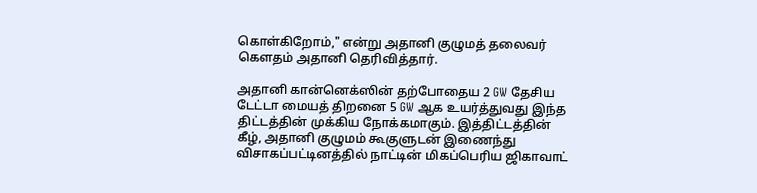கொள்கிறோம்," என்று அதானி குழுமத் தலைவர் கௌதம் அதானி தெரிவித்தார்.

அதானி கான்னெக்ஸின் தற்போதைய 2 GW தேசிய டேட்டா மையத் திறனை 5 GW ஆக உயர்த்துவது இந்த திட்டத்தின் முக்கிய நோக்கமாகும். இத்திட்டத்தின் கீழ், அதானி குழுமம் கூகுளுடன் இணைந்து விசாகப்பட்டினத்தில் நாட்டின் மிகப்பெரிய ஜிகாவாட்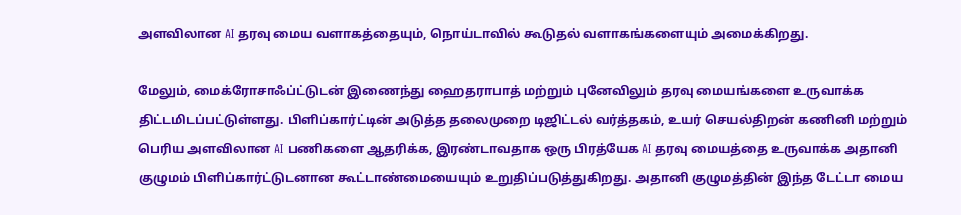அளவிலான AI தரவு மைய வளாகத்தையும், நொய்டாவில் கூடுதல் வளாகங்களையும் அமைக்கிறது.

மேலும், மைக்ரோசாஃப்ட்டுடன் இணைந்து ஹைதராபாத் மற்றும் புனேவிலும் தரவு மையங்களை உருவாக்க திட்டமிடப்பட்டுள்ளது. பிளிப்கார்ட்டின் அடுத்த தலைமுறை டிஜிட்டல் வர்த்தகம், உயர் செயல்திறன் கணினி மற்றும் பெரிய அளவிலான AI பணிகளை ஆதரிக்க, இரண்டாவதாக ஒரு பிரத்யேக AI தரவு மையத்தை உருவாக்க அதானி குழுமம் பிளிப்கார்ட்டுடனான கூட்டாண்மையையும் உறுதிப்படுத்துகிறது. அதானி குழுமத்தின் இந்த டேட்டா மைய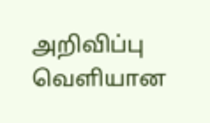அறிவிப்பு வெளியான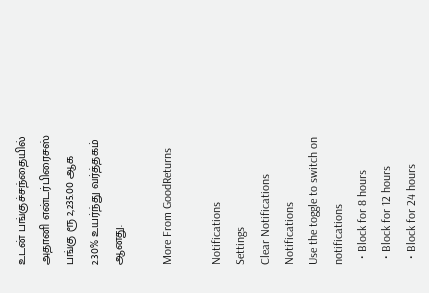உடன் பங்குச்சந்தையில் அதானி என்டர்பிரைசஸ் பங்கு ரூ 2,235.00 ஆக 2.30% உயர்ந்து வர்த்தகம் ஆனது.

More From GoodReturns

Notifications
Settings
Clear Notifications
Notifications
Use the toggle to switch on notifications
  • Block for 8 hours
  • Block for 12 hours
  • Block for 24 hours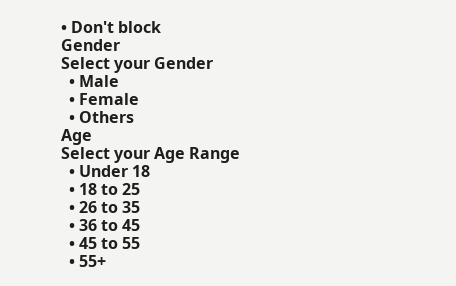• Don't block
Gender
Select your Gender
  • Male
  • Female
  • Others
Age
Select your Age Range
  • Under 18
  • 18 to 25
  • 26 to 35
  • 36 to 45
  • 45 to 55
  • 55+